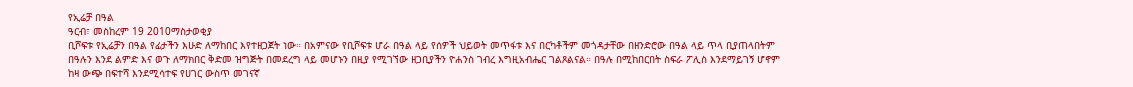የኢሬቻ በዓል
ዓርብ፣ መስከረም 19 2010ማስታወቂያ
ቢሾፍቱ የኢሬቻን በዓል የፊታችን እሁድ ለማከበር እየተዘጋጀት ነው። በአምናው የቢሾፍቱ ሆራ በዓል ላይ የሰዎች ህይወት መጥፋቱ እና በርካቶችም መጎዳታቸው በዘንድሮው በዓል ላይ ጥላ ቢያጠላበትም በዓሉን እንደ ልምድ እና ወጉ ለማክበር ቅድመ ዝግጅት በመደረግ ላይ መሆኑን በዚያ የሚገኘው ዘጋቢያችን ዮሐንስ ገብረ እግዚአብሔር ገልጾልናል። በዓሉ በሚከበርበት ስፍራ ፖሊስ እንደማይገኝ ሆኖም ከዛ ውጭ በፍተሻ እንደሚሳተፍ የሀገር ውስጥ መገናኛ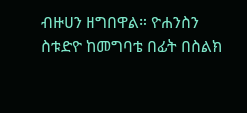ብዙሀን ዘግበዋል። ዮሐንስን ስቱድዮ ከመግባቴ በፊት በስልክ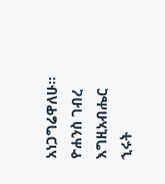አነጋግሬዋለሁ።
ዮሐንስ ገብረ እግዚአብሔር
ኂሩት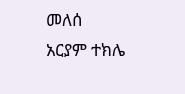መለሰ
አርያም ተክሌ